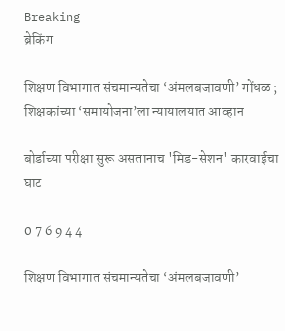Breaking
ब्रेकिंग

शिक्षण विभागात संचमान्यतेचा ‘अंमलबजावणी’ गोंधळ ; शिक्षकांच्या ‘समायोजना’ला न्यायालयात आव्हान

बोर्डाच्या परीक्षा सुरू असतानाच 'मिड-सेशन' कारवाईचा घाट

0 7 6 9 4 4

शिक्षण विभागात संचमान्यतेचा ‘अंमलबजावणी’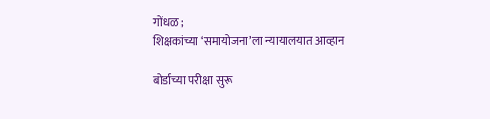गोंधळ ;
शिक्षकांच्या ‘समायोजना’ला न्यायालयात आव्हान

बोर्डाच्या परीक्षा सुरू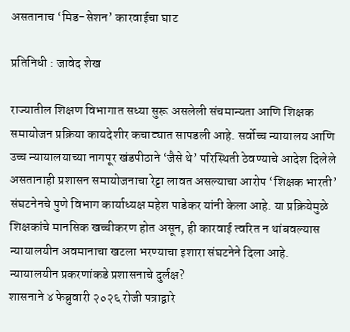असतानाच ‘मिड-सेशन’ कारवाईचा घाट

प्रतिनिधी : जावेद शेख

राज्यातील शिक्षण विभागात सध्या सुरू असलेली संचमान्यता आणि शिक्षक समायोजन प्रक्रिया कायदेशीर कचाट्यात सापडली आहे. सर्वोच्च न्यायालय आणि उच्च न्यायालयाच्या नागपूर खंडपीठाने ‘जैसे थे’ परिस्थिती ठेवण्याचे आदेश दिलेले असतानाही प्रशासन समायोजनाचा रेट्टा लावत असल्याचा आरोप ‘शिक्षक भारती’ संघटनेनचे पुणे विभाग कार्याध्यक्ष महेश पाडेकर यांनी केला आहे. या प्रक्रियेमुळे शिक्षकांचे मानसिक खच्चीकरण होत असून, ही कारवाई त्वरित न थांबवल्यास न्यायालयीन अवमानाचा खटला भरण्याचा इशारा संघटनेने दिला आहे.
न्यायालयीन प्रकरणांकडे प्रशासनाचे दुर्लक्ष?
शासनाने ४ फेब्रुवारी २०२६ रोजी पत्राद्वारे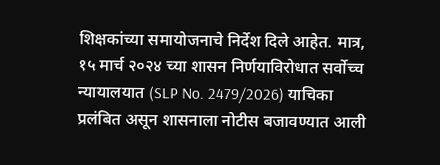शिक्षकांच्या समायोजनाचे निर्देश दिले आहेत. मात्र, १५ मार्च २०२४ च्या शासन निर्णयाविरोधात सर्वोच्च न्यायालयात (SLP No. 2479/2026) याचिका प्रलंबित असून शासनाला नोटीस बजावण्यात आली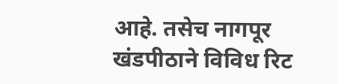आहे. तसेच नागपूर खंडपीठाने विविध रिट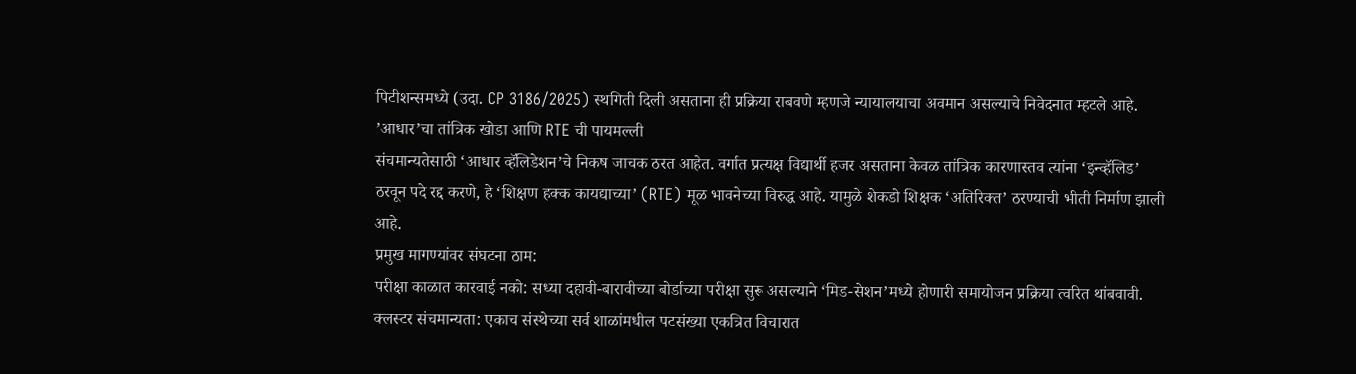पिटीशन्समध्ये (उदा. CP 3186/2025) स्थगिती दिली असताना ही प्रक्रिया राबवणे म्हणजे न्यायालयाचा अवमान असल्याचे निवेदनात म्हटले आहे.
’आधार’चा तांत्रिक खोडा आणि RTE ची पायमल्ली
संचमान्यतेसाठी ‘आधार व्हॅलिडेशन’चे निकष जाचक ठरत आहेत. वर्गात प्रत्यक्ष विद्यार्थी हजर असताना केवळ तांत्रिक कारणास्तव त्यांना ‘इन्व्हॅलिड’ ठरवून पदे रद्द करणे, हे ‘शिक्षण हक्क कायद्याच्या’ (RTE) मूळ भावनेच्या विरुद्ध आहे. यामुळे शेकडो शिक्षक ‘अतिरिक्त’ ठरण्याची भीती निर्माण झाली आहे.
प्रमुख मागण्यांवर संघटना ठाम:
परीक्षा काळात कारवाई नको: सध्या दहावी-बारावीच्या बोर्डाच्या परीक्षा सुरू असल्याने ‘मिड-सेशन’मध्ये होणारी समायोजन प्रक्रिया त्वरित थांबवावी.
क्लस्टर संचमान्यता: एकाच संस्थेच्या सर्व शाळांमधील पटसंख्या एकत्रित विचारात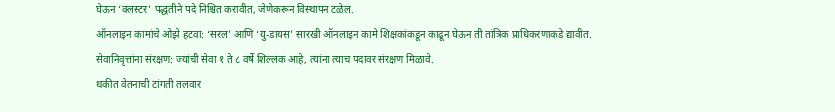घेऊन ‘क्लस्टर’ पद्धतीने पदे निश्चित करावीत, जेणेकरून विस्थापन टळेल.
ऑनलाइन कामांचे ओझे हटवा: ‘सरल’ आणि ‘यु-डायस’ सारखी ऑनलाइन कामे शिक्षकांकडून काढून घेऊन ती तांत्रिक प्राधिकरणाकडे द्यावीत.
सेवानिवृत्तांना संरक्षण: ज्यांची सेवा १ ते ८ वर्षे शिल्लक आहे, त्यांना त्याच पदावर संरक्षण मिळावे.
थकीत वेतनाची टांगती तलवार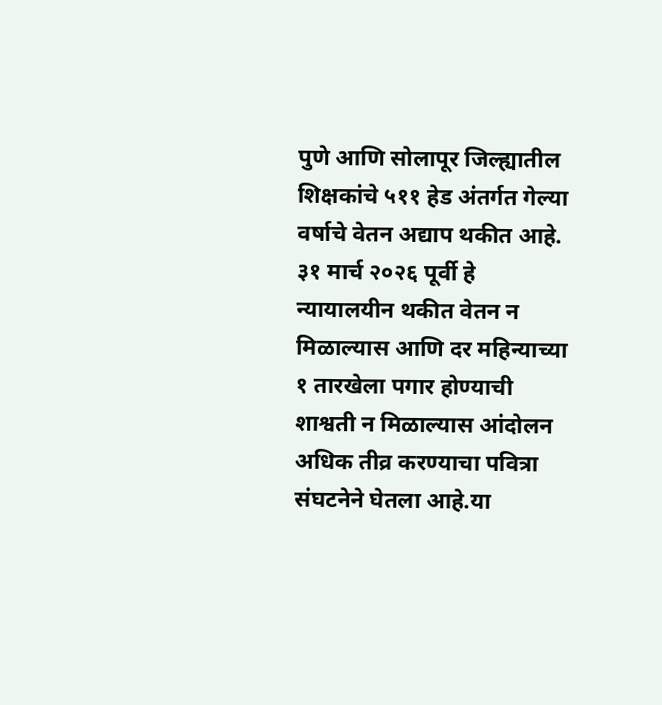पुणे आणि सोलापूर जिल्ह्यातील शिक्षकांचे ५११ हेड अंतर्गत गेल्या वर्षाचे वेतन अद्याप थकीत आहे. ३१ मार्च २०२६ पूर्वी हे न्यायालयीन थकीत वेतन न मिळाल्यास आणि दर महिन्याच्या १ तारखेला पगार होण्याची शाश्वती न मिळाल्यास आंदोलन अधिक तीव्र करण्याचा पवित्रा संघटनेने घेतला आहे.या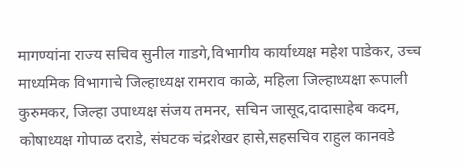मागण्यांना राज्य सचिव सुनील गाडगे,विभागीय कार्याध्यक्ष महेश पाडेकर, उच्च माध्यमिक विभागाचे जिल्हाध्यक्ष रामराव काळे, महिला जिल्हाध्यक्षा रूपाली कुरुमकर, जिल्हा उपाध्यक्ष संजय तमनर, सचिन जासूद,दादासाहेब कदम, कोषाध्यक्ष गोपाळ दराडे, संघटक चंद्रशेखर हासे,सहसचिव राहुल कानवडे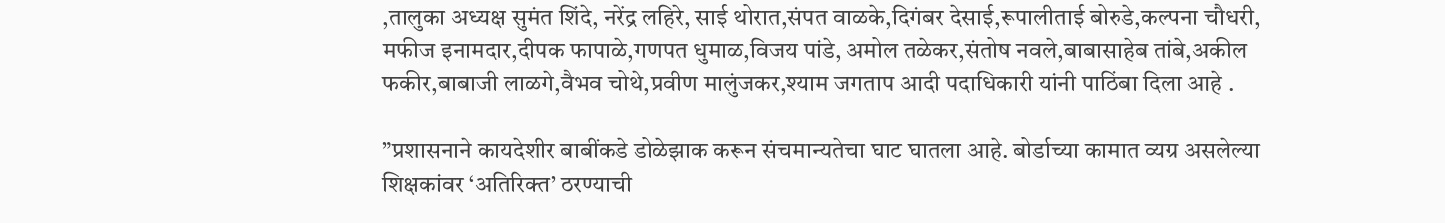,तालुका अध्यक्ष सुमंत शिंदे, नरेंद्र लहिरे, साई थोरात,संपत वाळके,दिगंबर देसाई,रूपालीताई बोरुडे,कल्पना चौधरी, मफीज इनामदार,दीपक फापाळे,गणपत धुमाळ,विजय पांडे, अमोल तळेकर,संतोष नवले,बाबासाहेब तांबे,अकील फकीर,बाबाजी लाळगे,वैभव चोथे,प्रवीण मालुंजकर,श्याम जगताप आदी पदाधिकारी यांनी पाठिंबा दिला आहे .

”प्रशासनाने कायदेशीर बाबींकडे डोळेझाक करून संचमान्यतेचा घाट घातला आहे. बोर्डाच्या कामात व्यग्र असलेल्या शिक्षकांवर ‘अतिरिक्त’ ठरण्याची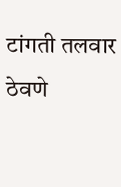टांगती तलवार ठेवणे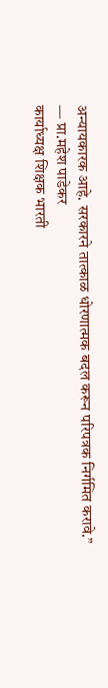अन्यायकारक आहे. सरकारने तात्काळ धोरणात्मक बदल करून परिपत्रक निर्गमित करावे.”
— प्रा.महेश पाडेकर
कार्याध्यक्ष शिक्षक भारती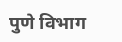पुणे विभाग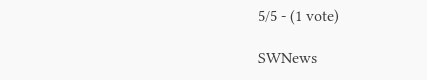5/5 - (1 vote)

SWNews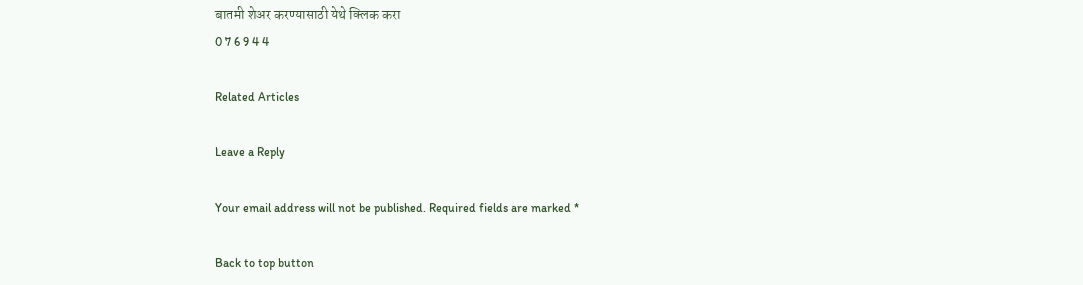बातमी शेअर करण्यासाठी येथे क्लिक करा
0 7 6 9 4 4

Related Articles

Leave a Reply

Your email address will not be published. Required fields are marked *

Back to top button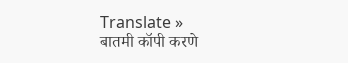Translate »
बातमी कॉपी करणे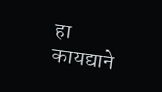हा कायद्याने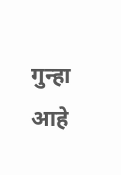गुन्हा आहे